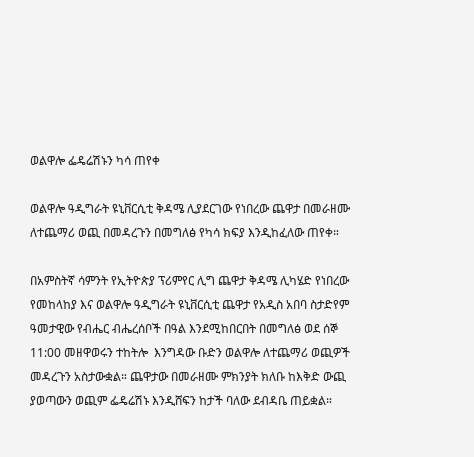ወልዋሎ ፌዴሬሽኑን ካሳ ጠየቀ

ወልዋሎ ዓዲግራት ዩኒቨርሲቲ ቅዳሜ ሊያደርገው የነበረው ጨዋታ በመራዘሙ ለተጨማሪ ወጪ በመዳረጉን በመግለፅ የካሳ ክፍያ እንዲከፈለው ጠየቀ።

በአምስትኛ ሳምንት የኢትዮጵያ ፕሪምየር ሊግ ጨዋታ ቅዳሜ ሊካሄድ የነበረው የመከላከያ እና ወልዋሎ ዓዲግራት ዩኒቨርሲቲ ጨዋታ የአዲስ አበባ ስታድየም ዓመታዊው የብሔር ብሔረሰቦች በዓል እንደሚከበርበት በመግለፅ ወደ ሰኞ 11:00 መዘዋወሩን ተከትሎ  እንግዳው ቡድን ወልዋሎ ለተጨማሪ ወጪዎች መዳረጉን አስታውቋል። ጨዋታው በመራዘሙ ምክንያት ክለቡ ከእቅድ ውጪ ያወጣውን ወጪም ፌዴሬሽኑ እንዲሸፍን ከታች ባለው ደብዳቤ ጠይቋል።